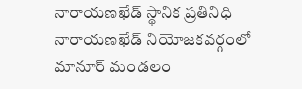నారాయణఖేడ్ స్థానిక ప్రతినిధి
నారాయణఖేడ్ నియోజకవర్గంలో మానూర్ మండలం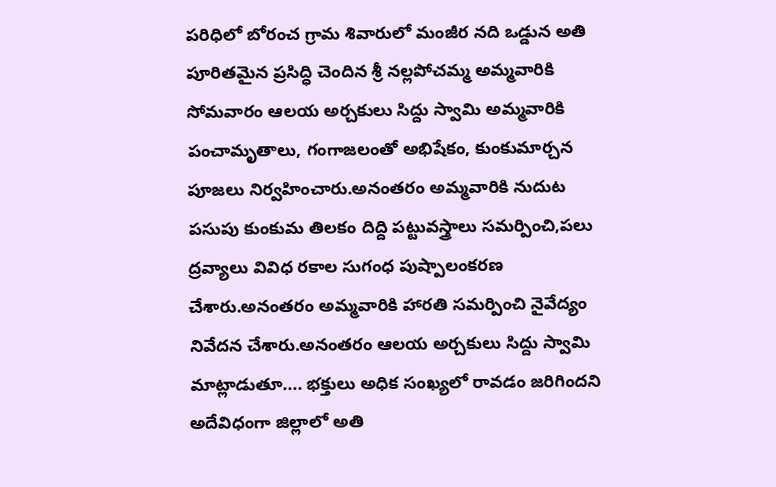పరిధిలో బోరంచ గ్రామ శివారులో మంజీర నది ఒడ్డున అతి పూరితమైన ప్రసిద్ధి చెందిన శ్రీ నల్లపోచమ్మ అమ్మవారికి సోమవారం ఆలయ అర్చకులు సిద్దు స్వామి అమ్మవారికి పంచామృతాలు, గంగాజలంతో అభిషేకం, కుంకుమార్చన పూజలు నిర్వహించారు.అనంతరం అమ్మవారికి నుదుట పసుపు కుంకుమ తిలకం దిద్ది పట్టువస్త్రాలు సమర్పించి,పలు ద్రవ్యాలు వివిధ రకాల సుగంధ పుష్పాలంకరణ చేశారు.అనంతరం అమ్మవారికి హారతి సమర్పించి నైవేద్యం నివేదన చేశారు.అనంతరం ఆలయ అర్చకులు సిద్దు స్వామి మాట్లాడుతూ.... భక్తులు అధిక సంఖ్యలో రావడం జరిగిందని అదేవిధంగా జిల్లాలో అతి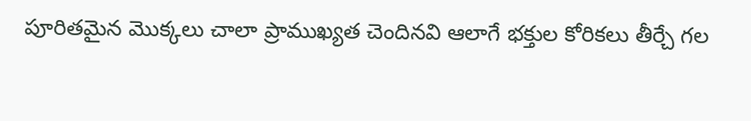పూరితమైన మొక్కలు చాలా ప్రాముఖ్యత చెందినవి ఆలాగే భక్తుల కోరికలు తీర్చే గల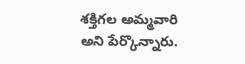శక్తిగల అమ్మవారి అని పేర్కొన్నారు.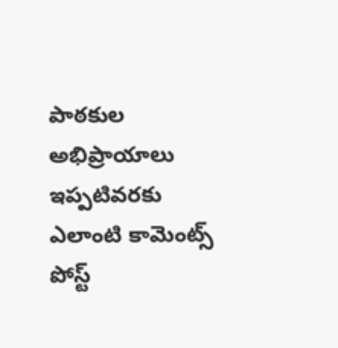పాఠకుల అభిప్రాయాలు
ఇప్పటివరకు ఎలాంటి కామెంట్స్ పోస్ట్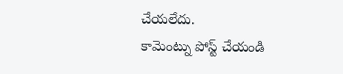చేయలేదు.
కామెంట్ను పోస్ట్ చేయండి